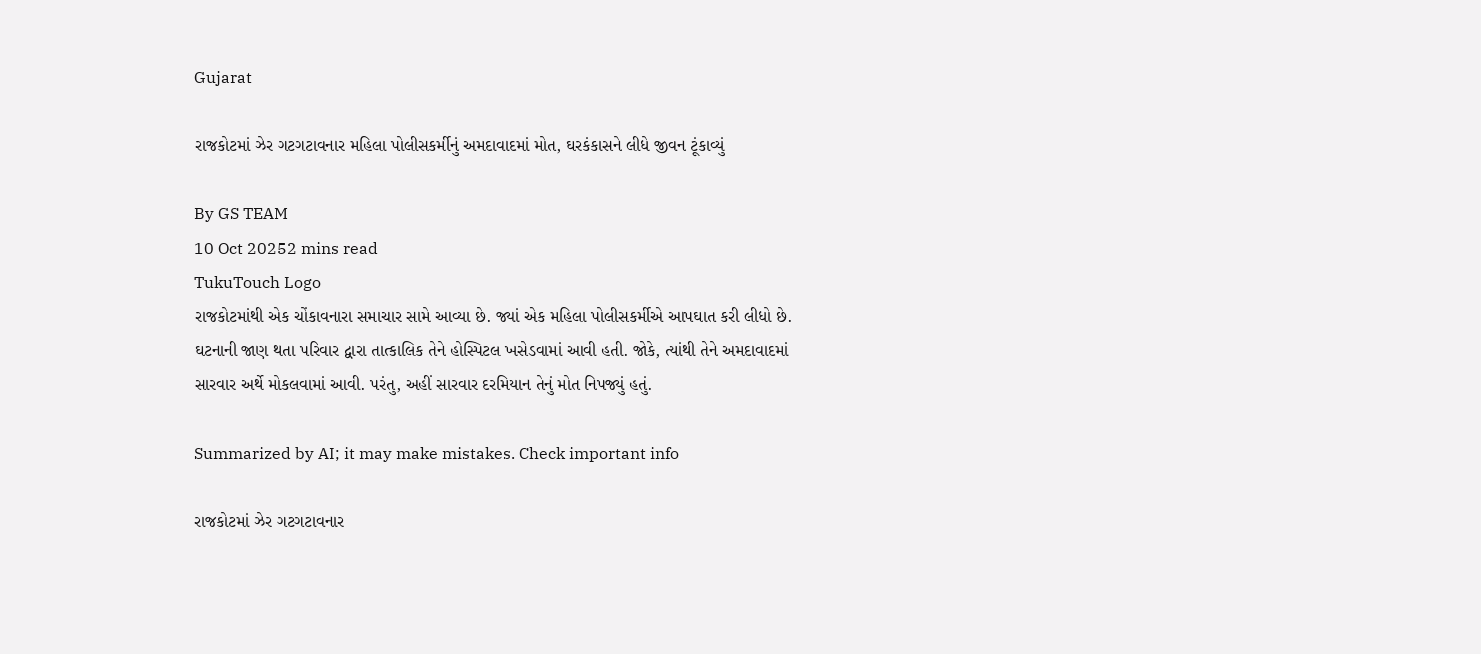Gujarat

રાજકોટમાં ઝેર ગટગટાવનાર મહિલા પોલીસકર્મીનું અમદાવાદમાં મોત, ઘરકંકાસને લીધે જીવન ટૂંકાવ્યું

By GS TEAM
10 Oct 20252 mins read
TukuTouch Logo
રાજકોટમાંથી એક ચોંકાવનારા સમાચાર સામે આવ્યા છે. જ્યાં એક મહિલા પોલીસકર્મીએ આપઘાત કરી લીધો છે. ઘટનાની જાણ થતા પરિવાર દ્વારા તાત્કાલિક તેને હોસ્પિટલ ખસેડવામાં આવી હતી. જોકે, ત્યાંથી તેને અમદાવાદમાં સારવાર અર્થે મોકલવામાં આવી. પરંતુ, અહીં સારવાર દરમિયાન તેનું મોત નિપજ્યું હતું.

Summarized by AI; it may make mistakes. Check important info

રાજકોટમાં ઝેર ગટગટાવનાર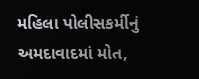મહિલા પોલીસકર્મીનું અમદાવાદમાં મોત,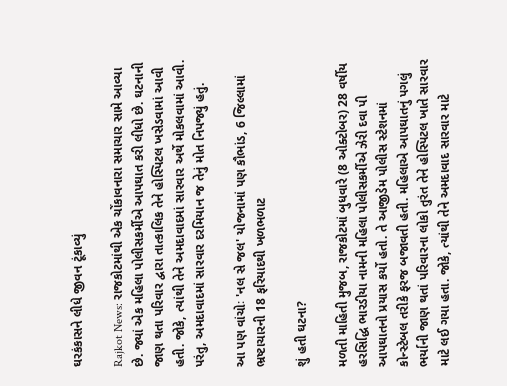ઘરકંકાસને લીધે જીવન ટૂંકાવ્યું

Rajkot News: રાજકોટમાંથી એક ચોંકાવનારા સમાચાર સામે આવ્યા છે. જ્યાં એક મહિલા પોલીસકર્મીએ આપઘાત કરી લીધો છે. ઘટનાની જાણ થતા પરિવાર દ્વારા તાત્કાલિક તેને હોસ્પિટલ ખસેડવામાં આવી હતી. જોકે, ત્યાંથી તેને અમદાવાદમાં સારવાર અર્થે મોકલવામાં આવી. પરંતુ, અમદાવાદમાં સારવાર દરમિયાન જ તેનું મોત નિપજ્યું હતું.

આ પણ વાંચોઃ 'નલ સે જલ' યોજનામાં પણ કૌભાંડ, 6 જિલ્લામાં ભ્રષ્ટાચારની 18 ફરિયાદથી ખળભળાટ

શું હતી ઘટના?

મળતી માહિતી મુજબ, રાજકોટમાં બુધવારે (8 ઓક્ટોબર) 28 વર્ષીય હરસિદ્ધિ ભારડીયા નામની મહિલા પોલીસકર્મીએ ઝેરી દવા પી આપઘાતનો પ્રયાસ કર્યો હતો. તે આજીડેમ પોલીસ સ્ટેશનમાં કોન્સ્ટેબલ તરીકે ફરજ બજાવતી હતી. મહિલાએ આપઘાતનું પગલું ભર્યાની જાણ થતાં પરિવારના લોકો તુરંત તેને હોસ્પિટલ ખાતે સારવાર માટે લઈ ગયા હતા. જોકે, ત્યાંથી તેને અમદાવાદ સારવાર માટે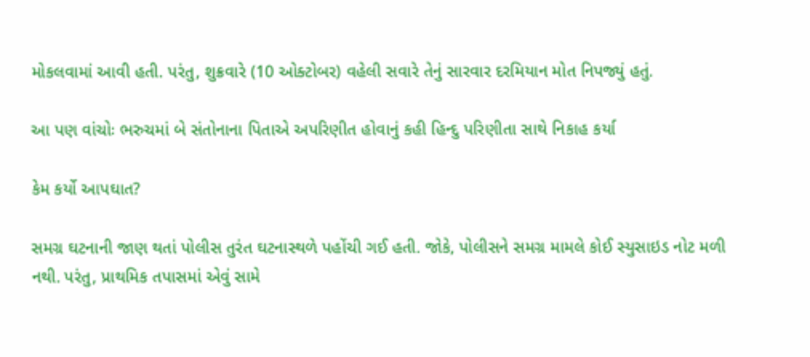મોકલવામાં આવી હતી. પરંતુ, શુક્રવારે (10 ઓક્ટોબર) વહેલી સવારે તેનું સારવાર દરમિયાન મોત નિપજ્યું હતું.

આ પણ વાંચોઃ ભરુચમાં બે સંતોનાના પિતાએ અપરિણીત હોવાનું કહી હિન્દુ પરિણીતા સાથે નિકાહ કર્યા

કેમ કર્યો આપઘાત?

સમગ્ર ઘટનાની જાણ થતાં પોલીસ તુરંત ઘટનાસ્થળે પહોંચી ગઈ હતી. જોકે, પોલીસને સમગ્ર મામલે કોઈ સ્યુસાઇડ નોટ મળી નથી. પરંતુ, પ્રાથમિક તપાસમાં એવું સામે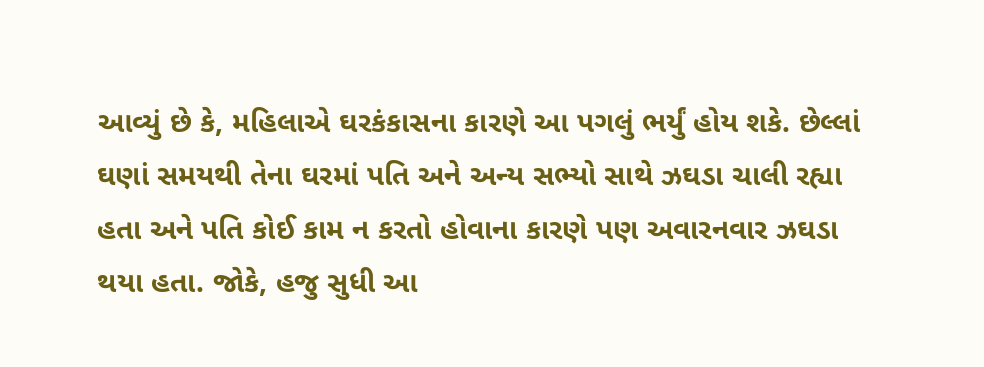આવ્યું છે કે, મહિલાએ ઘરકંકાસના કારણે આ પગલું ભર્યું હોય શકે. છેલ્લાં ઘણાં સમયથી તેના ઘરમાં પતિ અને અન્ય સભ્યો સાથે ઝઘડા ચાલી રહ્યા હતા અને પતિ કોઈ કામ ન કરતો હોવાના કારણે પણ અવારનવાર ઝઘડા થયા હતા. જોકે, હજુ સુધી આ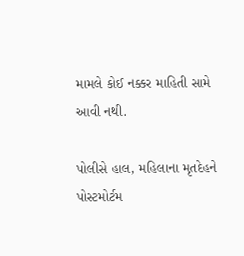મામલે કોઈ નક્કર માહિતી સામે આવી નથી.

પોલીસે હાલ, મહિલાના મૃતદેહને પોસ્ટમોર્ટમ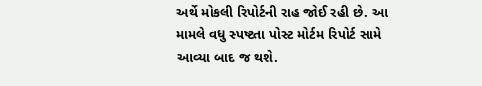અર્થે મોકલી રિપોર્ટની રાહ જોઈ રહી છે. આ મામલે વધુ સ્પષ્ટતા પોસ્ટ મોર્ટમ રિપોર્ટ સામે આવ્યા બાદ જ થશે.